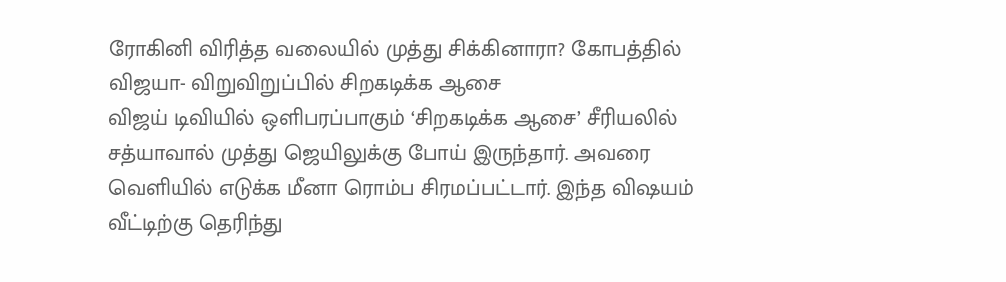ரோகினி விரித்த வலையில் முத்து சிக்கினாரா? கோபத்தில் விஜயா- விறுவிறுப்பில் சிறகடிக்க ஆசை
விஜய் டிவியில் ஒளிபரப்பாகும் ‘சிறகடிக்க ஆசை’ சீரியலில் சத்யாவால் முத்து ஜெயிலுக்கு போய் இருந்தார். அவரை வெளியில் எடுக்க மீனா ரொம்ப சிரமப்பட்டார். இந்த விஷயம் வீட்டிற்கு தெரிந்து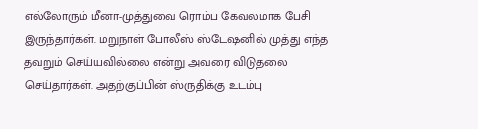எல்லோரும் மீனா-முத்துவை ரொம்ப கேவலமாக பேசி இருந்தார்கள். மறுநாள் போலீஸ் ஸ்டேஷனில் முத்து எந்த தவறும் செய்யவில்லை என்று அவரை விடுதலை செய்தார்கள். அதற்குப்பின் ஸ்ருதிக்கு உடம்பு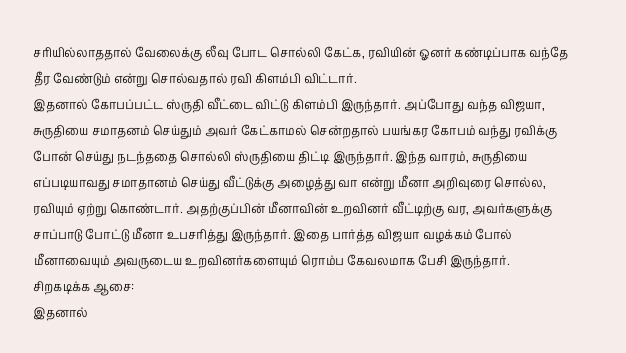சரியில்லாததால் வேலைக்கு லீவு போட சொல்லி கேட்க, ரவியின் ஓனர் கண்டிப்பாக வந்தே தீர வேண்டும் என்று சொல்வதால் ரவி கிளம்பி விட்டார்.
இதனால் கோபப்பட்ட ஸ்ருதி வீட்டை விட்டு கிளம்பி இருந்தார். அப்போது வந்த விஜயா, சுருதியை சமாதனம் செய்தும் அவர் கேட்காமல் சென்றதால் பயங்கர கோபம் வந்து ரவிக்கு போன் செய்து நடந்ததை சொல்லி ஸ்ருதியை திட்டி இருந்தார். இந்த வாரம், சுருதியை எப்படியாவது சமாதானம் செய்து வீட்டுக்கு அழைத்து வா என்று மீனா அறிவுரை சொல்ல, ரவியும் ஏற்று கொண்டார். அதற்குப்பின் மீனாவின் உறவினர் வீட்டிற்கு வர, அவர்களுக்கு சாப்பாடு போட்டு மீனா உபசரித்து இருந்தார். இதை பார்த்த விஜயா வழக்கம் போல் மீனாவையும் அவருடைய உறவினர்களையும் ரொம்ப கேவலமாக பேசி இருந்தார்.
சிறகடிக்க ஆசை:
இதனால்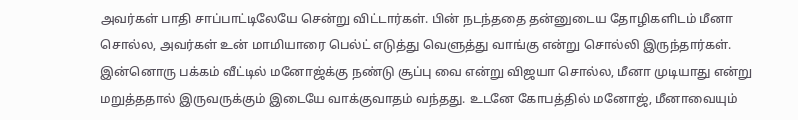அவர்கள் பாதி சாப்பாட்டிலேயே சென்று விட்டார்கள். பின் நடந்ததை தன்னுடைய தோழிகளிடம் மீனா சொல்ல, அவர்கள் உன் மாமியாரை பெல்ட் எடுத்து வெளுத்து வாங்கு என்று சொல்லி இருந்தார்கள். இன்னொரு பக்கம் வீட்டில் மனோஜ்க்கு நண்டு சூப்பு வை என்று விஜயா சொல்ல, மீனா முடியாது என்று மறுத்ததால் இருவருக்கும் இடையே வாக்குவாதம் வந்தது. உடனே கோபத்தில் மனோஜ், மீனாவையும்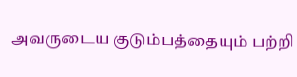அவருடைய குடும்பத்தையும் பற்றி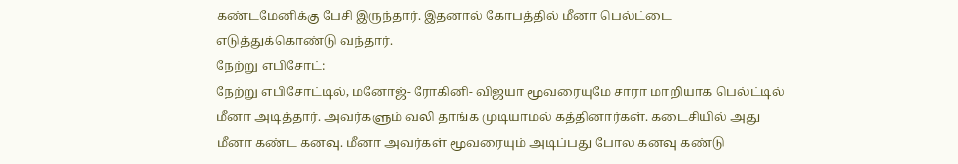கண்டமேனிக்கு பேசி இருந்தார். இதனால் கோபத்தில் மீனா பெல்ட்டை எடுத்துக்கொண்டு வந்தார்.
நேற்று எபிசோட்:
நேற்று எபிசோட்டில், மனோஜ்- ரோகினி- விஜயா மூவரையுமே சாரா மாறியாக பெல்ட்டில் மீனா அடித்தார். அவர்களும் வலி தாங்க முடியாமல் கத்தினார்கள். கடைசியில் அது மீனா கண்ட கனவு. மீனா அவர்கள் மூவரையும் அடிப்பது போல கனவு கண்டு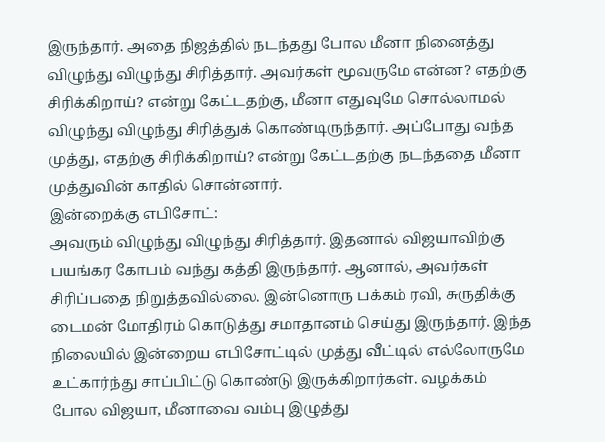இருந்தார். அதை நிஜத்தில் நடந்தது போல மீனா நினைத்து விழுந்து விழுந்து சிரித்தார். அவர்கள் மூவருமே என்ன? எதற்கு சிரிக்கிறாய்? என்று கேட்டதற்கு, மீனா எதுவுமே சொல்லாமல் விழுந்து விழுந்து சிரித்துக் கொண்டிருந்தார். அப்போது வந்த முத்து, எதற்கு சிரிக்கிறாய்? என்று கேட்டதற்கு நடந்ததை மீனா முத்துவின் காதில் சொன்னார்.
இன்றைக்கு எபிசோட்:
அவரும் விழுந்து விழுந்து சிரித்தார். இதனால் விஜயாவிற்கு பயங்கர கோபம் வந்து கத்தி இருந்தார். ஆனால், அவர்கள் சிரிப்பதை நிறுத்தவில்லை. இன்னொரு பக்கம் ரவி, சுருதிக்கு டைமன் மோதிரம் கொடுத்து சமாதானம் செய்து இருந்தார். இந்த நிலையில் இன்றைய எபிசோட்டில் முத்து வீட்டில் எல்லோருமே உட்கார்ந்து சாப்பிட்டு கொண்டு இருக்கிறார்கள். வழக்கம் போல விஜயா, மீனாவை வம்பு இழுத்து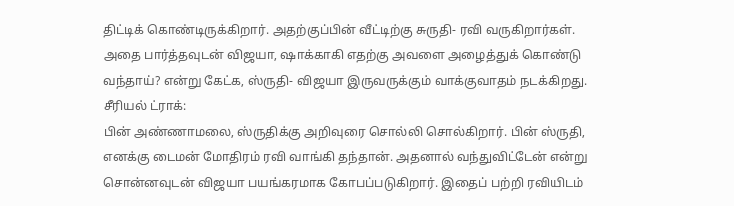திட்டிக் கொண்டிருக்கிறார். அதற்குப்பின் வீட்டிற்கு சுருதி- ரவி வருகிறார்கள். அதை பார்த்தவுடன் விஜயா, ஷாக்காகி எதற்கு அவளை அழைத்துக் கொண்டு வந்தாய்? என்று கேட்க, ஸ்ருதி- விஜயா இருவருக்கும் வாக்குவாதம் நடக்கிறது.
சீரியல் ட்ராக்:
பின் அண்ணாமலை, ஸ்ருதிக்கு அறிவுரை சொல்லி சொல்கிறார். பின் ஸ்ருதி, எனக்கு டைமன் மோதிரம் ரவி வாங்கி தந்தான். அதனால் வந்துவிட்டேன் என்று சொன்னவுடன் விஜயா பயங்கரமாக கோபப்படுகிறார். இதைப் பற்றி ரவியிடம்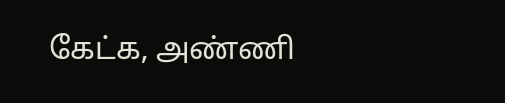கேட்க, அண்ணி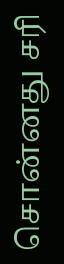சொன்னது சரி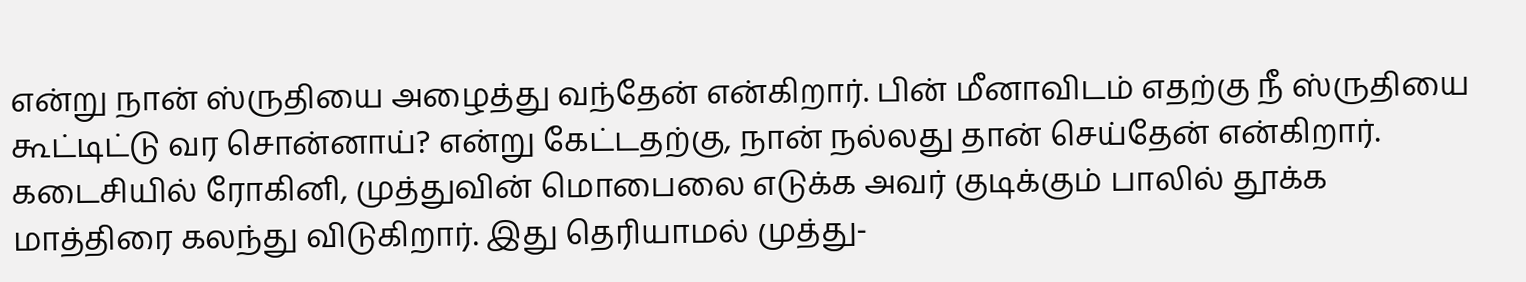என்று நான் ஸ்ருதியை அழைத்து வந்தேன் என்கிறார். பின் மீனாவிடம் எதற்கு நீ ஸ்ருதியை கூட்டிட்டு வர சொன்னாய்? என்று கேட்டதற்கு, நான் நல்லது தான் செய்தேன் என்கிறார். கடைசியில் ரோகினி, முத்துவின் மொபைலை எடுக்க அவர் குடிக்கும் பாலில் தூக்க மாத்திரை கலந்து விடுகிறார். இது தெரியாமல் முத்து-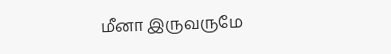மீனா இருவருமே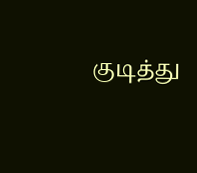குடித்து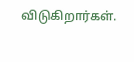விடுகிறார்கள்.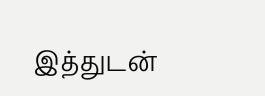இத்துடன்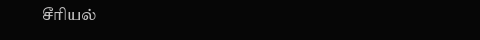சீரியல்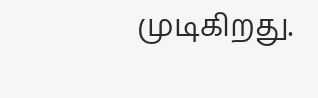முடிகிறது.